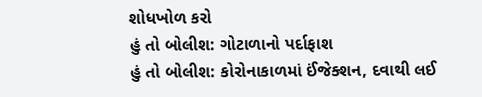શોધખોળ કરો
હું તો બોલીશ: ગોટાળાનો પર્દાફાશ
હું તો બોલીશ: કોરોનાકાળમાં ઈંજેક્શન, દવાથી લઈ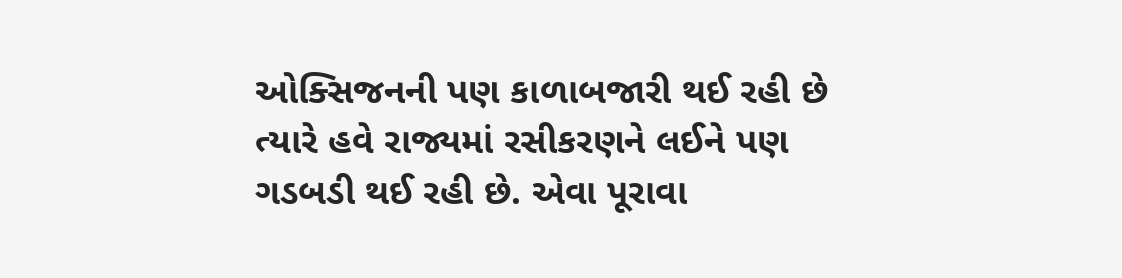ઓક્સિજનની પણ કાળાબજારી થઈ રહી છે ત્યારે હવે રાજ્યમાં રસીકરણને લઈને પણ ગડબડી થઈ રહી છે. એવા પૂરાવા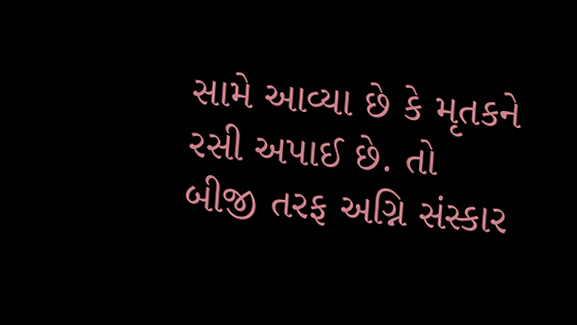સામે આવ્યા છે કે મૃતકને રસી અપાઈ છે. તો બીજી તરફ અગ્નિ સંસ્કાર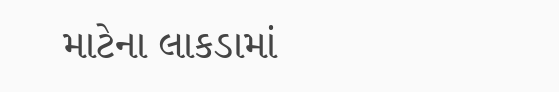માટેના લાકડામાં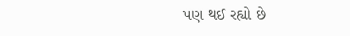પણ થઈ રહ્યો છે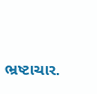ભ્રષ્ટાચાર.